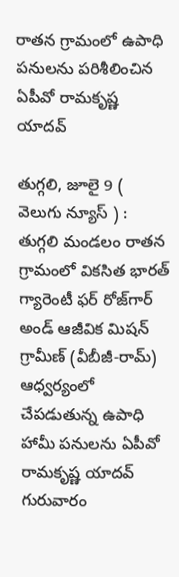రాతన గ్రామంలో ఉపాధి పనులను పరిశీలించిన ఏపీవో రామకృష్ణ యాదవ్

తుగ్గలి, జూలై 9 ( వెలుగు న్యూస్ ) : తుగ్గలి మండలం రాతన గ్రామంలో వికసిత భారత్ గ్యారెంటీ ఫర్ రోజ్‌గార్ అండ్ ఆజీవిక మిషన్ గ్రామీణ్ (వీబీజీ-రామ్) ఆధ్వర్యంలో చేపడుతున్న ఉపాధి హామీ పనులను ఏపీవో రామకృష్ణ యాదవ్ గురువారం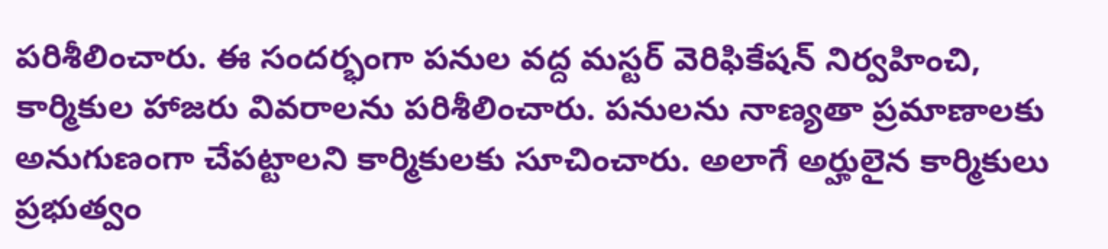పరిశీలించారు. ఈ సందర్భంగా పనుల వద్ద మస్టర్ వెరిఫికేషన్ నిర్వహించి, కార్మికుల హాజరు వివరాలను పరిశీలించారు. పనులను నాణ్యతా ప్రమాణాలకు అనుగుణంగా చేపట్టాలని కార్మికులకు సూచించారు. అలాగే అర్హులైన కార్మికులు ప్రభుత్వం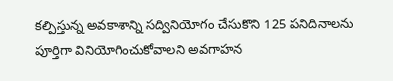కల్పిస్తున్న అవకాశాన్ని సద్వినియోగం చేసుకొని 125 పనిదినాలను పూర్తిగా వినియోగించుకోవాలని అవగాహన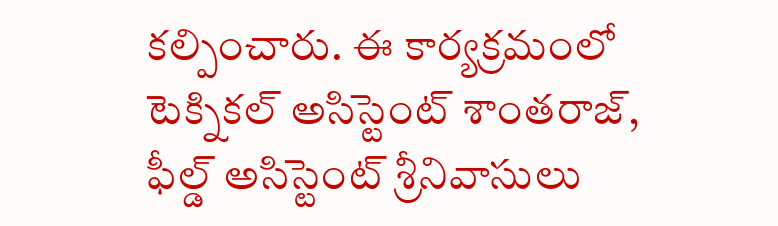కల్పించారు. ఈ కార్యక్రమంలో టెక్నికల్ అసిస్టెంట్ శాంతరాజ్, ఫీల్డ్ అసిస్టెంట్ శ్రీనివాసులు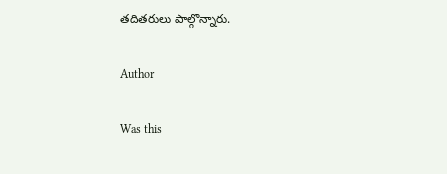తదితరులు పాల్గొన్నారు.

Author

Was this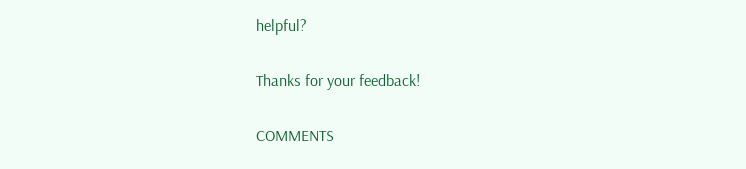helpful?

Thanks for your feedback!

COMMENTS